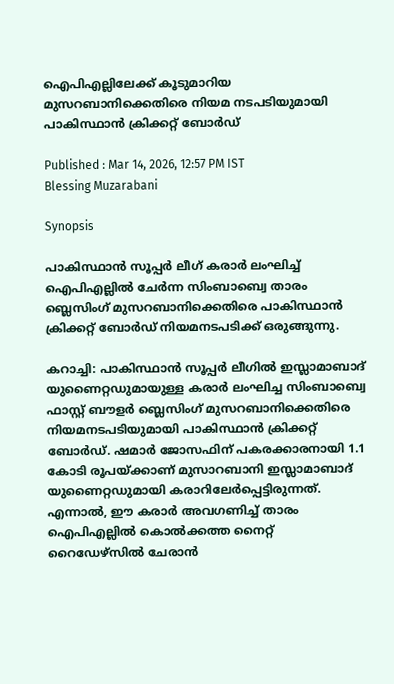ഐപിഎല്ലിലേക്ക് കൂടുമാറിയ മുസറബാനിക്കെതിരെ നിയമ നടപടിയുമായി പാകിസ്ഥാന്‍ ക്രിക്കറ്റ് ബോര്‍ഡ്

Published : Mar 14, 2026, 12:57 PM IST
Blessing Muzarabani

Synopsis

പാകിസ്ഥാന്‍ സൂപ്പര്‍ ലീഗ് കരാര്‍ ലംഘിച്ച് ഐപിഎല്ലില്‍ ചേര്‍ന്ന സിംബാബ്വെ താരം ബ്ലെസിംഗ് മുസറബാനിക്കെതിരെ പാകിസ്ഥാന്‍ ക്രിക്കറ്റ് ബോര്‍ഡ് നിയമനടപടിക്ക് ഒരുങ്ങുന്നു.

കറാച്ചി: പാകിസ്ഥാന്‍ സൂപ്പര്‍ ലീഗില്‍ ഇസ്ലാമാബാദ് യുണൈറ്റഡുമായുള്ള കരാര്‍ ലംഘിച്ച സിംബാബ്വെ ഫാസ്റ്റ് ബൗളര്‍ ബ്ലെസിംഗ് മുസറബാനിക്കെതിരെ നിയമനടപടിയുമായി പാകിസ്ഥാന്‍ ക്രിക്കറ്റ് ബോര്‍ഡ്. ഷമാര്‍ ജോസഫിന് പകരക്കാരനായി 1.1 കോടി രൂപയ്ക്കാണ് മുസാറബാനി ഇസ്ലാമാബാദ് യുണൈറ്റഡുമായി കരാറിലേര്‍പ്പെട്ടിരുന്നത്. എന്നാല്‍, ഈ കരാര്‍ അവഗണിച്ച് താരം ഐപിഎല്ലില്‍ കൊല്‍ക്കത്ത നൈറ്റ് റൈഡേഴ്‌സില്‍ ചേരാന്‍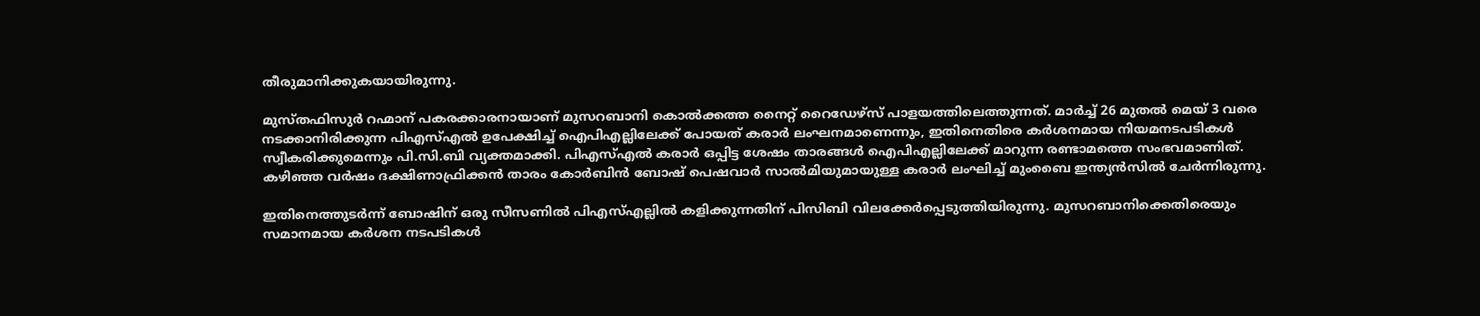തീരുമാനിക്കുകയായിരുന്നു.

മുസ്തഫിസുര്‍ റഹ്മാന് പകരക്കാരനായാണ് മുസറബാനി കൊല്‍ക്കത്ത നൈറ്റ് റൈഡേഴ്‌സ് പാളയത്തിലെത്തുന്നത്. മാര്‍ച്ച് 26 മുതല്‍ മെയ് 3 വരെ നടക്കാനിരിക്കുന്ന പിഎസ്എല്‍ ഉപേക്ഷിച്ച് ഐപിഎല്ലിലേക്ക് പോയത് കരാര്‍ ലംഘനമാണെന്നും, ഇതിനെതിരെ കര്‍ശനമായ നിയമനടപടികള്‍ സ്വീകരിക്കുമെന്നും പി.സി.ബി വ്യക്തമാക്കി. പിഎസ്എല്‍ കരാര്‍ ഒപ്പിട്ട ശേഷം താരങ്ങള്‍ ഐപിഎല്ലിലേക്ക് മാറുന്ന രണ്ടാമത്തെ സംഭവമാണിത്. കഴിഞ്ഞ വര്‍ഷം ദക്ഷിണാഫ്രിക്കന്‍ താരം കോര്‍ബിന്‍ ബോഷ് പെഷവാര്‍ സാല്‍മിയുമായുള്ള കരാര്‍ ലംഘിച്ച് മുംബൈ ഇന്ത്യന്‍സില്‍ ചേര്‍ന്നിരുന്നു.

ഇതിനെത്തുടര്‍ന്ന് ബോഷിന് ഒരു സീസണില്‍ പിഎസ്എല്ലില്‍ കളിക്കുന്നതിന് പിസിബി വിലക്കേര്‍പ്പെടുത്തിയിരുന്നു. മുസറബാനിക്കെതിരെയും സമാനമായ കര്‍ശന നടപടികള്‍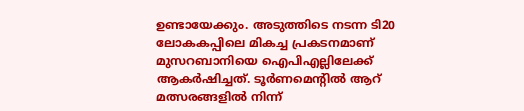ഉണ്ടായേക്കും. അടുത്തിടെ നടന്ന ടി20 ലോകകപ്പിലെ മികച്ച പ്രകടനമാണ് മുസറബാനിയെ ഐപിഎല്ലിലേക്ക് ആകര്‍ഷിച്ചത്. ടൂര്‍ണമെന്റില്‍ ആറ് മത്സരങ്ങളില്‍ നിന്ന്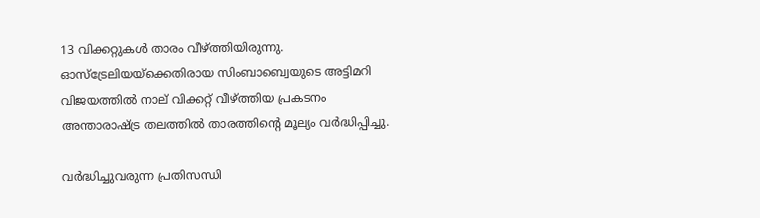13 വിക്കറ്റുകള്‍ താരം വീഴ്ത്തിയിരുന്നു. ഓസ്ട്രേലിയയ്ക്കെതിരായ സിംബാബ്വെയുടെ അട്ടിമറി വിജയത്തില്‍ നാല് വിക്കറ്റ് വീഴ്ത്തിയ പ്രകടനം അന്താരാഷ്ട്ര തലത്തില്‍ താരത്തിന്റെ മൂല്യം വര്‍ദ്ധിപ്പിച്ചു.

വര്‍ദ്ധിച്ചുവരുന്ന പ്രതിസന്ധി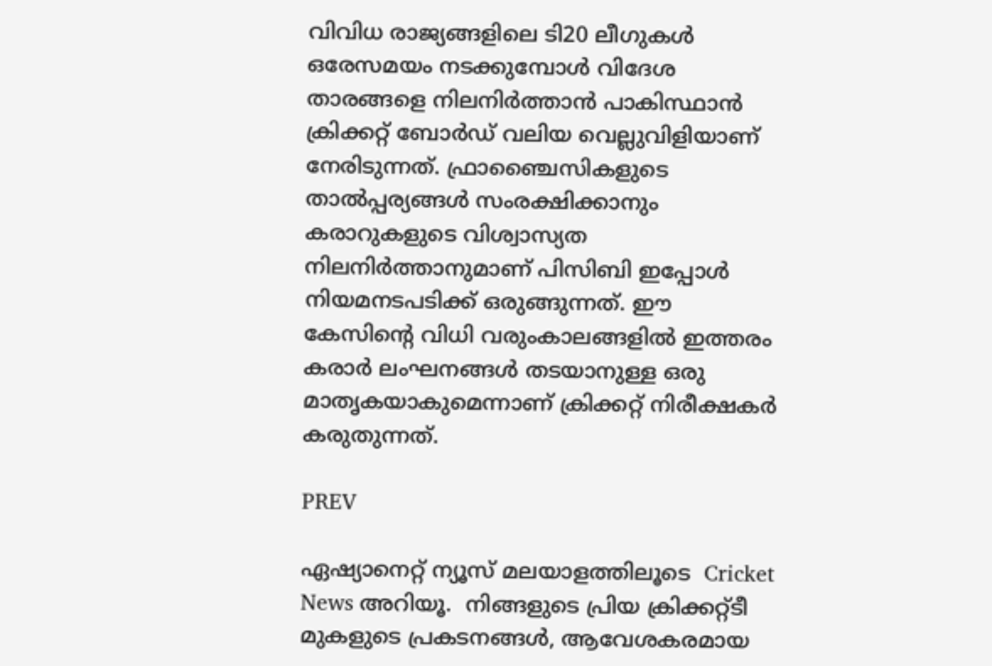വിവിധ രാജ്യങ്ങളിലെ ടി20 ലീഗുകള്‍ ഒരേസമയം നടക്കുമ്പോള്‍ വിദേശ താരങ്ങളെ നിലനിര്‍ത്താന്‍ പാകിസ്ഥാന്‍ ക്രിക്കറ്റ് ബോര്‍ഡ് വലിയ വെല്ലുവിളിയാണ് നേരിടുന്നത്. ഫ്രാഞ്ചൈസികളുടെ താല്‍പ്പര്യങ്ങള്‍ സംരക്ഷിക്കാനും കരാറുകളുടെ വിശ്വാസ്യത നിലനിര്‍ത്താനുമാണ് പിസിബി ഇപ്പോള്‍ നിയമനടപടിക്ക് ഒരുങ്ങുന്നത്. ഈ കേസിന്റെ വിധി വരുംകാലങ്ങളില്‍ ഇത്തരം കരാര്‍ ലംഘനങ്ങള്‍ തടയാനുള്ള ഒരു മാതൃകയാകുമെന്നാണ് ക്രിക്കറ്റ് നിരീക്ഷകര്‍ കരുതുന്നത്.

PREV

ഏഷ്യാനെറ്റ് ന്യൂസ് മലയാളത്തിലൂടെ  Cricket News അറിയൂ.  നിങ്ങളുടെ പ്രിയ ക്രിക്കറ്റ്ടീ മുകളുടെ പ്രകടനങ്ങൾ, ആവേശകരമായ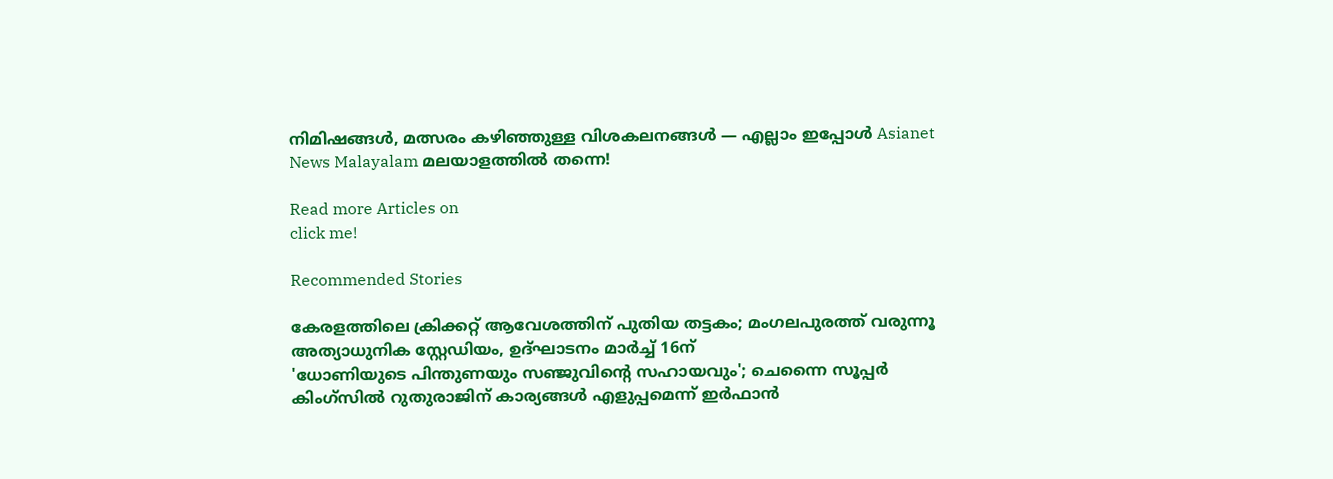നിമിഷങ്ങൾ, മത്സരം കഴിഞ്ഞുള്ള വിശകലനങ്ങൾ — എല്ലാം ഇപ്പോൾ Asianet News Malayalam മലയാളത്തിൽ തന്നെ!

Read more Articles on
click me!

Recommended Stories

കേരളത്തിലെ ക്രിക്കറ്റ് ആവേശത്തിന് പുതിയ തട്ടകം; മംഗലപുരത്ത് വരുന്നൂ അത്യാധുനിക സ്റ്റേഡിയം, ഉദ്ഘാടനം മാർച്ച് 16ന്
'ധോണിയുടെ പിന്തുണയും സഞ്ജുവിന്റെ സഹായവും'; ചെന്നൈ സൂപ്പര്‍ കിംഗ്സില്‍ റുതുരാജിന് കാര്യങ്ങള്‍ എളുപ്പമെന്ന് ഇര്‍ഫാന്‍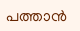പത്താന്‍